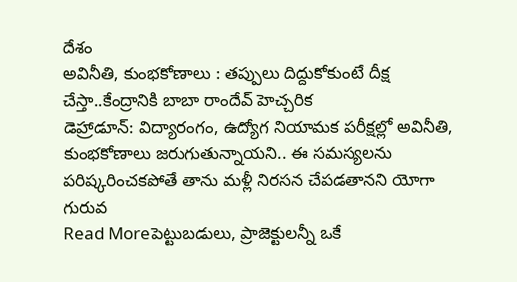దేశం
అవినీతి, కుంభకోణాలు : తప్పులు దిద్దుకోకుంటే దీక్ష చేస్తా..కేంద్రానికి బాబా రాందేవ్ హెచ్చరిక
డెహ్రాడూన్: విద్యారంగం, ఉద్యోగ నియామక పరీక్షల్లో అవినీతి, కుంభకోణాలు జరుగుతున్నాయని.. ఈ సమస్యలను పరిష్కరించకపోతే తాను మళ్లీ నిరసన చేపడతానని యోగా గురువ
Read Moreపెట్టుబడులు, ప్రాజెక్టులన్నీ ఒకే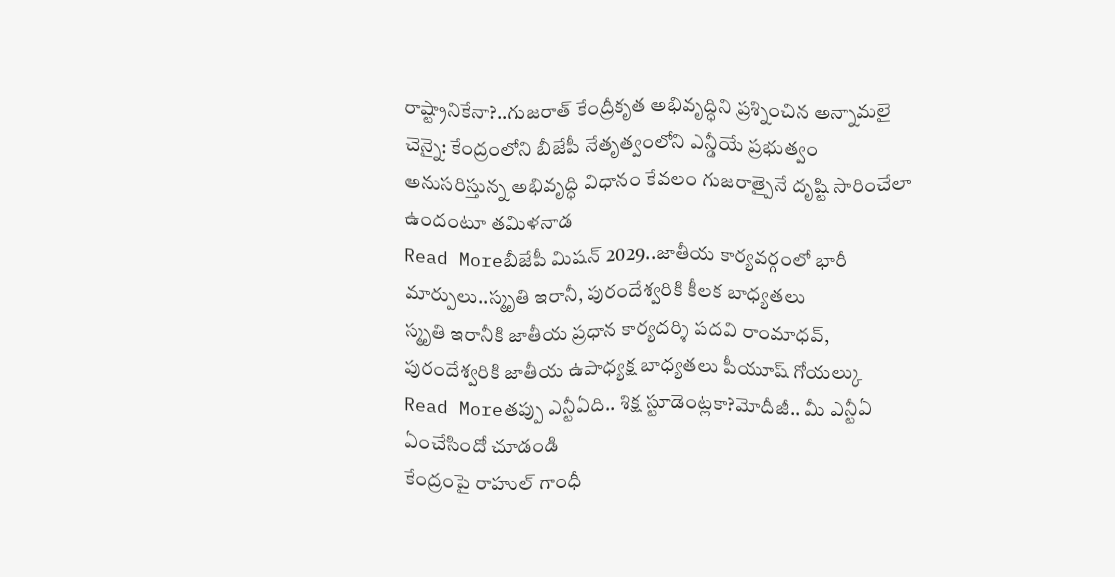రాష్ట్రానికేనా?..గుజరాత్ కేంద్రీకృత అభివృద్ధిని ప్రశ్నించిన అన్నామలై
చెన్నై: కేంద్రంలోని బీజేపీ నేతృత్వంలోని ఎన్డీయే ప్రభుత్వం అనుసరిస్తున్న అభివృద్ధి విధానం కేవలం గుజరాత్పైనే దృష్టి సారించేలా ఉందంటూ తమిళనాడ
Read Moreబీజేపీ మిషన్ 2029..జాతీయ కార్యవర్గంలో భారీ మార్పులు..స్మృతి ఇరానీ, పురందేశ్వరికి కీలక బాధ్యతలు
స్మృతి ఇరానీకి జాతీయ ప్రధాన కార్యదర్శి పదవి రాంమాధవ్, పురందేశ్వరికి జాతీయ ఉపాధ్యక్ష బాధ్యతలు పీయూష్ గోయల్కు
Read Moreతప్పు ఎన్టీఏది.. శిక్ష స్టూడెంట్లకా?మోదీజీ.. మీ ఎన్టీఏ ఏంచేసిందో చూడండి
కేంద్రంపై రాహుల్ గాంధీ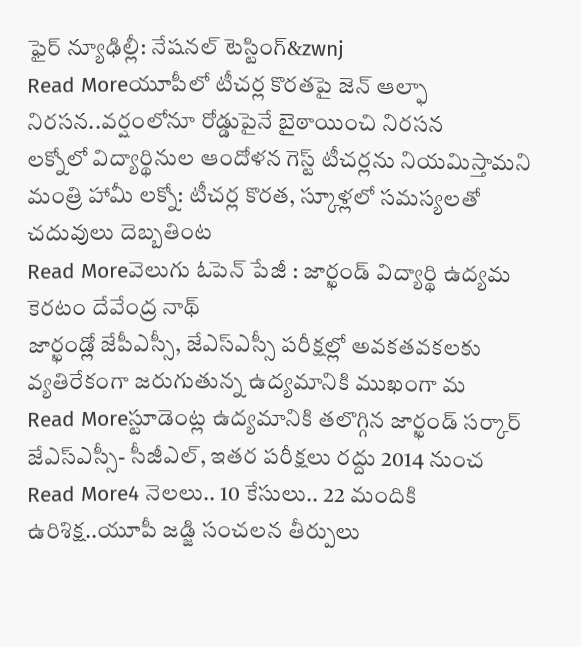ఫైర్ న్యూఢిల్లీ: నేషనల్ టెస్టింగ్&zwnj
Read Moreయూపీలో టీచర్ల కొరతపై జెన్ ఆల్ఫా నిరసన..వర్షంలోనూ రోడ్డుపైనే బైఠాయించి నిరసన
లక్నోలో విద్యార్థినుల ఆందోళన గెస్ట్ టీచర్లను నియమిస్తామని మంత్రి హామీ లక్నో: టీచర్ల కొరత, స్కూళ్లలో సమస్యలతో చదువులు దెబ్బతింట
Read Moreవెలుగు ఓపెన్ పేజీ : జార్ఖండ్ విద్యార్థి ఉద్యమ కెరటం దేవేంద్ర నాథ్
జార్ఖండ్లో జేపీఎస్సీ, జేఎస్ఎస్సీ పరీక్షల్లో అవకతవకలకు వ్యతిరేకంగా జరుగుతున్న ఉద్యమానికి ముఖంగా మ
Read Moreస్టూడెంట్ల ఉద్యమానికి తలొగ్గిన జార్ఖండ్ సర్కార్
జేఎస్ఎస్సీ- సీజీఎల్, ఇతర పరీక్షలు రద్దు 2014 నుంచ
Read More4 నెలలు.. 10 కేసులు.. 22 మందికి ఉరిశిక్ష..యూపీ జడ్జి సంచలన తీర్పులు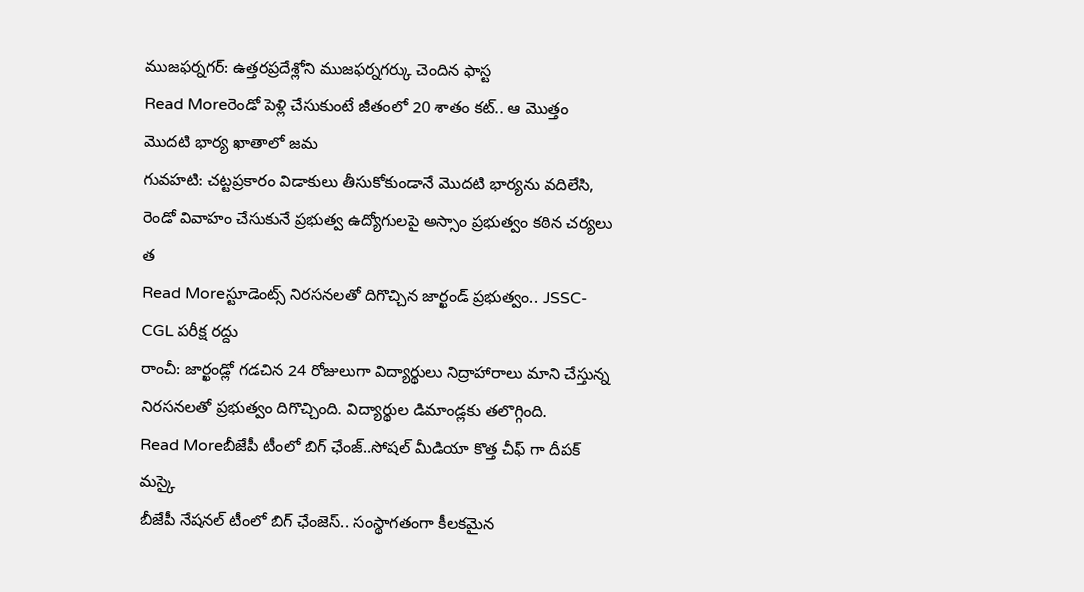ముజఫర్నగర్: ఉత్తరప్రదేశ్లోని ముజఫర్నగర్కు చెందిన ఫాస్ట
Read Moreరెండో పెళ్లి చేసుకుంటే జీతంలో 20 శాతం కట్.. ఆ మొత్తం మొదటి భార్య ఖాతాలో జమ
గువహటి: చట్టప్రకారం విడాకులు తీసుకోకుండానే మొదటి భార్యను వదిలేసి, రెండో వివాహం చేసుకునే ప్రభుత్వ ఉద్యోగులపై అస్సాం ప్రభుత్వం కఠిన చర్యలు త
Read Moreస్టూడెంట్స్ నిరసనలతో దిగొచ్చిన జార్ఖండ్ ప్రభుత్వం.. JSSC-CGL పరీక్ష రద్దు
రాంచీ: జార్ఖండ్లో గడచిన 24 రోజులుగా విద్యార్థులు నిద్రాహారాలు మాని చేస్తున్న నిరసనలతో ప్రభుత్వం దిగొచ్చింది. విద్యార్థుల డిమాండ్లకు తలొగ్గింది.
Read Moreబీజేపీ టీంలో బిగ్ ఛేంజ్..సోషల్ మీడియా కొత్త చీఫ్ గా దీపక్ మస్కై
బీజేపీ నేషనల్ టీంలో బిగ్ ఛేంజెస్.. సంస్థాగతంగా కీలకమైన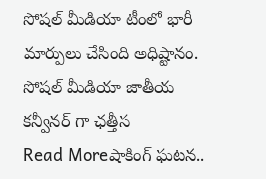సోషల్ మీడియా టీంలో భారీ మార్పులు చేసింది అధిష్టానం. సోషల్ మీడియా జాతీయ కన్వీనర్ గా ఛత్తీస
Read Moreషాకింగ్ ఘటన..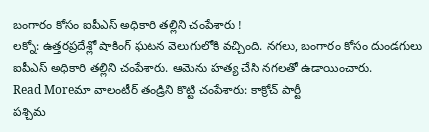బంగారం కోసం ఐపీఎస్ అధికారి తల్లిని చంపేశారు !
లక్నో: ఉత్తరప్రదేశ్లో షాకింగ్ ఘటన వెలుగులోకి వచ్చింది. నగలు, బంగారం కోసం దుండగులు ఐపీఎస్ అధికారి తల్లిని చంపేశారు. ఆమెను హత్య చేసి నగలతో ఉడాయించారు.
Read Moreమా వాలంటీర్ తండ్రిని కొట్టి చంపేశారు: కాక్రోచ్ పార్టీ
పశ్చిమ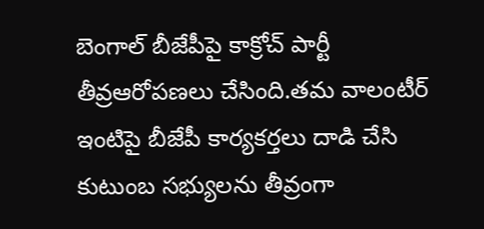బెంగాల్ బీజేపీపై కాక్రోచ్ పార్టీ తీవ్రఆరోపణలు చేసింది.తమ వాలంటీర్ ఇంటిపై బీజేపీ కార్యకర్తలు దాడి చేసి కుటుంబ సభ్యులను తీవ్రంగా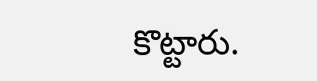కొట్టారు.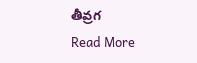తీవ్రగ
Read More